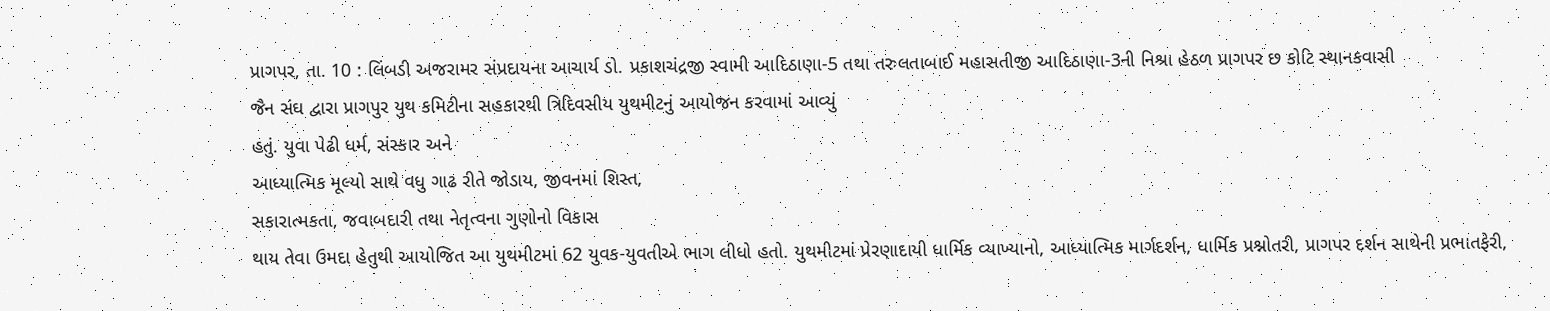પ્રાગપર, તા. 10 : લિંબડી અજરામર સંપ્રદાયના આચાર્ય ડો. પ્રકાશચંદ્રજી સ્વામી આદિઠાણા-5 તથા તરુલતાબાઈ મહાસતીજી આદિઠાણા-3ની નિશ્રા હેઠળ પ્રાગપર છ કોટિ સ્થાનકવાસી
જૈન સંઘ દ્વારા પ્રાગપુર યુથ કમિટીના સહકારથી ત્રિદિવસીય યુથમીટનું આયોજન કરવામાં આવ્યું
હતું. યુવા પેઢી ધર્મ, સંસ્કાર અને
આધ્યાત્મિક મૂલ્યો સાથે વધુ ગાઢ રીતે જોડાય, જીવનમાં શિસ્ત,
સકારાત્મકતા, જવાબદારી તથા નેતૃત્વના ગુણોનો વિકાસ
થાય તેવા ઉમદા હેતુથી આયોજિત આ યુથમીટમાં 62 યુવક-યુવતીએ ભાગ લીધો હતો. યુથમીટમાં પ્રેરણાદાયી ધાર્મિક વ્યાખ્યાનો, આધ્યાત્મિક માર્ગદર્શન, ધાર્મિક પ્રશ્નોતરી, પ્રાગપર દર્શન સાથેની પ્રભાતફેરી,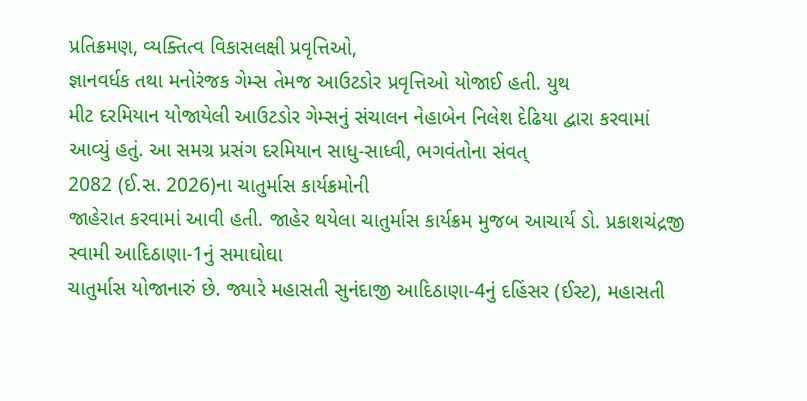પ્રતિક્રમણ, વ્યક્તિત્વ વિકાસલક્ષી પ્રવૃત્તિઓ,
જ્ઞાનવર્ધક તથા મનોરંજક ગેમ્સ તેમજ આઉટડોર પ્રવૃત્તિઓ યોજાઈ હતી. યુથ
મીટ દરમિયાન યોજાયેલી આઉટડોર ગેમ્સનું સંચાલન નેહાબેન નિલેશ દેઢિયા દ્વારા કરવામાં
આવ્યું હતું. આ સમગ્ર પ્રસંગ દરમિયાન સાધુ-સાધ્વી, ભગવંતોના સંવત્
2082 (ઈ.સ. 2026)ના ચાતુર્માસ કાર્યક્રમોની
જાહેરાત કરવામાં આવી હતી. જાહેર થયેલા ચાતુર્માસ કાર્યક્રમ મુજબ આચાર્ય ડો. પ્રકાશચંદ્રજી
સ્વામી આદિઠાણા-1નું સમાઘોઘા
ચાતુર્માસ યોજાનારું છે. જ્યારે મહાસતી સુનંદાજી આદિઠાણા-4નું દહિંસર (ઈસ્ટ), મહાસતી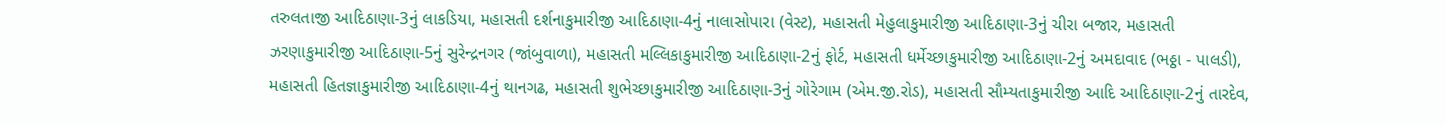તરુલતાજી આદિઠાણા-3નું લાકડિયા, મહાસતી દર્શનાકુમારીજી આદિઠાણા-4નું નાલાસોપારા (વેસ્ટ), મહાસતી મેહુલાકુમારીજી આદિઠાણા-3નું ચીરા બજાર, મહાસતી ઝરણાકુમારીજી આદિઠાણા-5નું સુરેન્દ્રનગર (જાંબુવાળા), મહાસતી મલ્લિકાકુમારીજી આદિઠાણા-2નું ફોર્ટ, મહાસતી ધર્મેચ્છાકુમારીજી આદિઠાણા-2નું અમદાવાદ (ભઠ્ઠા - પાલડી), મહાસતી હિતજ્ઞાકુમારીજી આદિઠાણા-4નું થાનગઢ, મહાસતી શુભેચ્છાકુમારીજી આદિઠાણા-3નું ગોરેગામ (એમ.જી.રોડ), મહાસતી સૌમ્યતાકુમારીજી આદિ આદિઠાણા-2નું તારદેવ,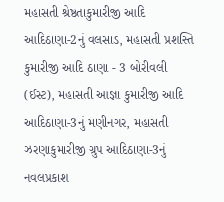મહાસતી શ્રેષ્ઠતાકુમારીજી આદિ આદિઠાણા-2નું વલસાડ, મહાસતી પ્રશસ્તિ કુમારીજી આદિ ઠાણા - 3 બોરીવલી (ઈસ્ટ), મહાસતી આજ્ઞા કુમારીજી આદિ આદિઠાણા-3નું મણીનગર, મહાસતી ઝરણાકુમારીજી ગ્રુપ આદિઠાણા-3નું નવલપ્રકાશ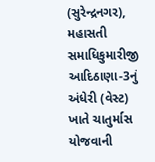(સુરેન્દ્રનગર), મહાસતી સમાધિકુમારીજી આદિઠાણા-3નું અંધેરી (વેસ્ટ) ખાતે ચાતુર્માસ યોજવાની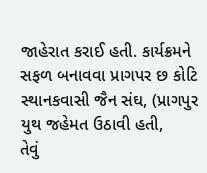જાહેરાત કરાઈ હતી. કાર્યક્રમને સફળ બનાવવા પ્રાગપર છ કોટિ સ્થાનકવાસી જૈન સંઘ, (પ્રાગપુર યુથ જહેમત ઉઠાવી હતી,
તેવું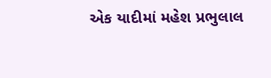એક યાદીમાં મહેશ પ્રભુલાલ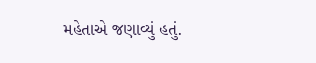મહેતાએ જણાવ્યું હતું.